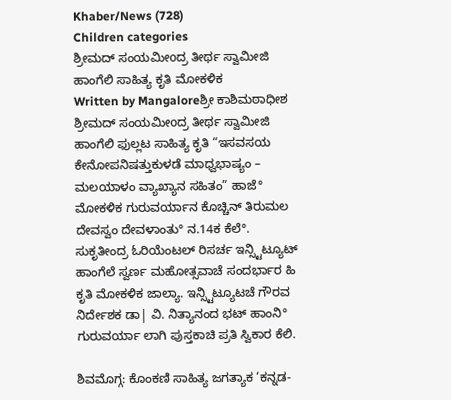Khaber/News (728)
Children categories
ಶ್ರೀಮದ್ ಸಂಯಮೀoದ್ರ ತೀರ್ಥ ಸ್ವಾಮೀಜಿ ಹಾಂಗೆಲಿ ಸಾಹಿತ್ಯ ಕೃತಿ ಮೋಕಳಿಕ
Written by Mangaloreಶ್ರೀ ಕಾಶಿಮಠಾಧೀಶ ಶ್ರೀಮದ್ ಸಂಯಮೀoದ್ರ ತೀರ್ಥ ಸ್ವಾಮೀಜಿ ಹಾಂಗೆಲಿ ಫುಲ್ಲಟ ಸಾಹಿತ್ಯ ಕೃತಿ “ಇಸವಸಯ ಕೇನೋಪನಿಷತ್ತುಕುಳಡೆ ಮಾಧ್ವಭಾಷ್ಯಂ – ಮಲಯಾಳಂ ವ್ಯಾಖ್ಯಾನ ಸಹಿತಂ” ಹಾಜೆ° ಮೋಕಳಿಕ ಗುರುವರ್ಯಾನ ಕೊಚ್ಚಿನ್ ತಿರುಮಲ ದೇವಸ್ವಂ ದೇವಳಾಂತು° ನ.14ಕ ಕೆಲೆ°. ಸುಕೃತೀಂದ್ರ ಓರಿಯೆಂಟಲ್ ರಿಸರ್ಚ ಇನ್ಸ್ಟಿಟ್ಯೂಟ್ ಹಾಂಗೆಲೆ ಸ್ವರ್ಣ ಮಹೋತ್ಸವಾಚೆ ಸಂದರ್ಭಾರ ಹಿ ಕೃತಿ ಮೋಕಳಿಕ ಜಾಲ್ಯಾ. ಇನ್ಸ್ಟಿಟ್ಯೂಟಚೆ ಗೌರವ ನಿರ್ದೇಶಕ ಡಾ| ವಿ. ನಿತ್ಯಾನಂದ ಭಟ್ ಹಾಂನಿ° ಗುರುವರ್ಯಾ ಲಾಗಿ ಪುಸ್ತಕಾಚಿ ಪ್ರತಿ ಸ್ವಿಕಾರ ಕೆಲಿ.

ಶಿವಮೊಗ್ಗ: ಕೊಂಕಣಿ ಸಾಹಿತ್ಯ ಜಗತ್ಯಾಕ ‘ಕನ್ನಡ-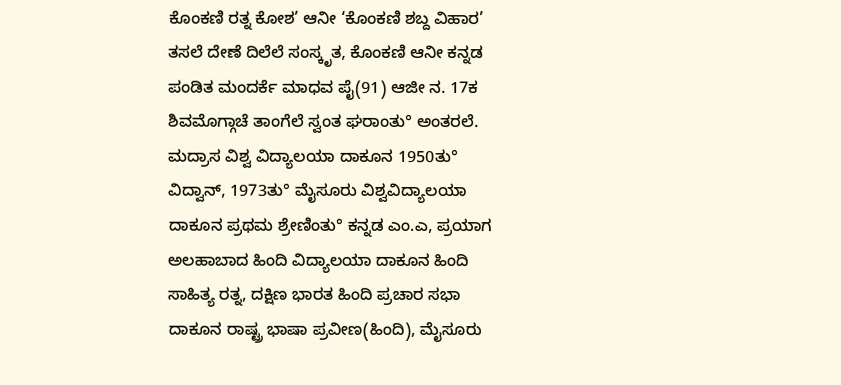ಕೊಂಕಣಿ ರತ್ನ ಕೋಶ’ ಆನೀ ‘ಕೊಂಕಣಿ ಶಬ್ದ ವಿಹಾರ’ ತಸಲೆ ದೇಣೆ ದಿಲೆಲೆ ಸಂಸ್ಕೃತ, ಕೊಂಕಣಿ ಆನೀ ಕನ್ನಡ ಪಂಡಿತ ಮಂದರ್ಕೆ ಮಾಧವ ಪೈ(91) ಆಜೀ ನ. 17ಕ ಶಿವಮೊಗ್ಗಾಚೆ ತಾಂಗೆಲೆ ಸ್ವಂತ ಘರಾಂತು° ಅಂತರಲೆ.
ಮದ್ರಾಸ ವಿಶ್ವ ವಿದ್ಯಾಲಯಾ ದಾಕೂನ 1950ತು° ವಿದ್ವಾನ್, 1973ತು° ಮೈಸೂರು ವಿಶ್ವವಿದ್ಯಾಲಯಾ ದಾಕೂನ ಪ್ರಥಮ ಶ್ರೇಣಿಂತು° ಕನ್ನಡ ಎಂ.ಎ, ಪ್ರಯಾಗ ಅಲಹಾಬಾದ ಹಿಂದಿ ವಿದ್ಯಾಲಯಾ ದಾಕೂನ ಹಿಂದಿ ಸಾಹಿತ್ಯ ರತ್ನ, ದಕ್ಷಿಣ ಭಾರತ ಹಿಂದಿ ಪ್ರಚಾರ ಸಭಾ ದಾಕೂನ ರಾಷ್ಟ್ರ ಭಾಷಾ ಪ್ರವೀಣ(ಹಿಂದಿ), ಮೈಸೂರು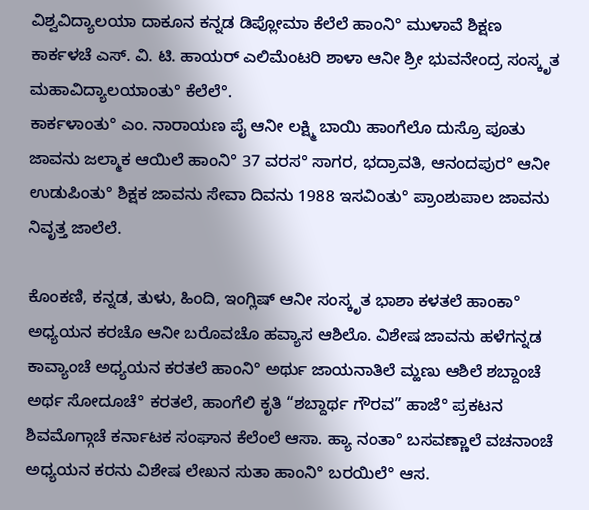ವಿಶ್ವವಿದ್ಯಾಲಯಾ ದಾಕೂನ ಕನ್ನಡ ಡಿಪ್ಲೋಮಾ ಕೆಲೆಲೆ ಹಾಂನಿ° ಮುಳಾವೆ ಶಿಕ್ಷಣ ಕಾರ್ಕಳಚೆ ಎಸ್. ವಿ. ಟಿ. ಹಾಯರ್ ಎಲಿಮೆಂಟರಿ ಶಾಳಾ ಆನೀ ಶ್ರೀ ಭುವನೇಂದ್ರ ಸಂಸ್ಕೃತ ಮಹಾವಿದ್ಯಾಲಯಾಂತು° ಕೆಲೆಲೆ°.
ಕಾರ್ಕಳಾಂತು° ಎಂ. ನಾರಾಯಣ ಪೈ ಆನೀ ಲಕ್ಷ್ಮಿ ಬಾಯಿ ಹಾಂಗೆಲೊ ದುಸ್ರೊ ಪೂತು ಜಾವನು ಜಲ್ಮಾಕ ಆಯಿಲೆ ಹಾಂನಿ° 37 ವರಸ° ಸಾಗರ, ಭದ್ರಾವತಿ, ಆನಂದಪುರ° ಆನೀ ಉಡುಪಿಂತು° ಶಿಕ್ಷಕ ಜಾವನು ಸೇವಾ ದಿವನು 1988 ಇಸವಿಂತು° ಪ್ರಾಂಶುಪಾಲ ಜಾವನು ನಿವೃತ್ತ ಜಾಲೆಲೆ.

ಕೊಂಕಣಿ, ಕನ್ನಡ, ತುಳು, ಹಿಂದಿ, ಇಂಗ್ಲಿಷ್ ಆನೀ ಸಂಸ್ಕೃತ ಭಾಶಾ ಕಳತಲೆ ಹಾಂಕಾ° ಅಧ್ಯಯನ ಕರಚೊ ಆನೀ ಬರೊವಚೊ ಹವ್ಯಾಸ ಆಶಿಲೊ. ವಿಶೇಷ ಜಾವನು ಹಳೆಗನ್ನಡ ಕಾವ್ಯಾಂಚೆ ಅಧ್ಯಯನ ಕರತಲೆ ಹಾಂನಿ° ಅರ್ಥು ಜಾಯನಾತಿಲೆ ಮ್ಹಣು ಆಶಿಲೆ ಶಬ್ದಾಂಚೆ ಅರ್ಥ ಸೋದೂಚೆ° ಕರತಲೆ, ಹಾಂಗೆಲಿ ಕೃತಿ “ಶಬ್ದಾರ್ಥ ಗೌರವ” ಹಾಜೆ° ಪ್ರಕಟನ ಶಿವಮೊಗ್ಗಾಚೆ ಕರ್ನಾಟಕ ಸಂಘಾನ ಕೆಲೆಂಲೆ ಆಸಾ. ಹ್ಯಾ ನಂತಾ° ಬಸವಣ್ಣಾಲೆ ವಚನಾಂಚೆ ಅಧ್ಯಯನ ಕರನು ವಿಶೇಷ ಲೇಖನ ಸುತಾ ಹಾಂನಿ° ಬರಯಿಲೆ° ಆಸ.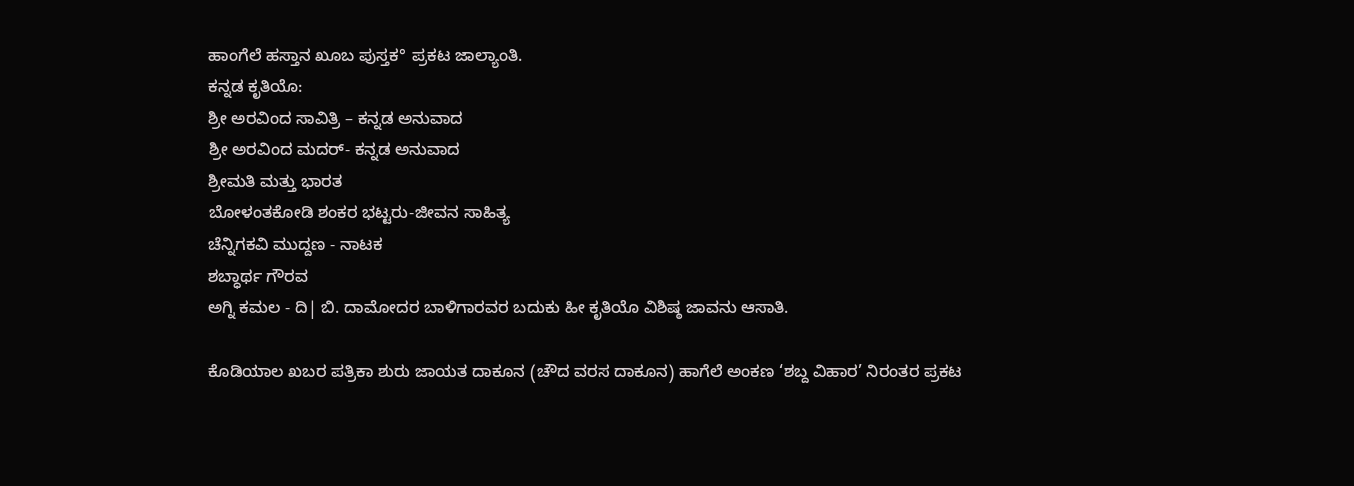ಹಾಂಗೆಲೆ ಹಸ್ತಾನ ಖೂಬ ಪುಸ್ತಕ° ಪ್ರಕಟ ಜಾಲ್ಯಾಂತಿ.
ಕನ್ನಡ ಕೃತಿಯೊ:
ಶ್ರೀ ಅರವಿಂದ ಸಾವಿತ್ರಿ – ಕನ್ನಡ ಅನುವಾದ
ಶ್ರೀ ಅರವಿಂದ ಮದರ್- ಕನ್ನಡ ಅನುವಾದ
ಶ್ರೀಮತಿ ಮತ್ತು ಭಾರತ
ಬೋಳಂತಕೋಡಿ ಶಂಕರ ಭಟ್ಟರು-ಜೀವನ ಸಾಹಿತ್ಯ
ಚೆನ್ನಿಗಕವಿ ಮುದ್ದಣ - ನಾಟಕ
ಶಬ್ಧಾರ್ಥ ಗೌರವ
ಅಗ್ನಿ ಕಮಲ - ದಿ| ಬಿ. ದಾಮೋದರ ಬಾಳಿಗಾರವರ ಬದುಕು ಹೀ ಕೃತಿಯೊ ವಿಶಿಷ್ಠ ಜಾವನು ಆಸಾತಿ.

ಕೊಡಿಯಾಲ ಖಬರ ಪತ್ರಿಕಾ ಶುರು ಜಾಯತ ದಾಕೂನ (ಚೌದ ವರಸ ದಾಕೂನ) ಹಾಗೆಲೆ ಅಂಕಣ ‘ಶಬ್ದ ವಿಹಾರ’ ನಿರಂತರ ಪ್ರಕಟ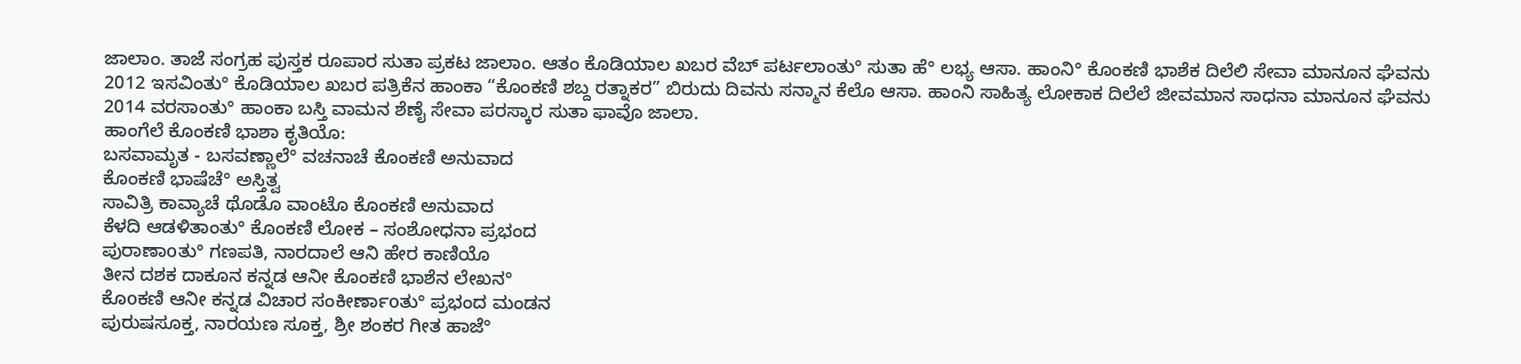ಜಾಲಾಂ. ತಾಜೆ ಸಂಗ್ರಹ ಪುಸ್ತಕ ರೂಪಾರ ಸುತಾ ಪ್ರಕಟ ಜಾಲಾಂ. ಆತಂ ಕೊಡಿಯಾಲ ಖಬರ ವೆಬ್ ಪರ್ಟಲಾಂತು° ಸುತಾ ಹೆ° ಲಭ್ಯ ಆಸಾ. ಹಾಂನಿ° ಕೊಂಕಣಿ ಭಾಶೆಕ ದಿಲೆಲಿ ಸೇವಾ ಮಾನೂನ ಘೆವನು 2012 ಇಸವಿಂತು° ಕೊಡಿಯಾಲ ಖಬರ ಪತ್ರಿಕೆನ ಹಾಂಕಾ “ಕೊಂಕಣಿ ಶಬ್ದ ರತ್ನಾಕರ” ಬಿರುದು ದಿವನು ಸನ್ಮಾನ ಕೆಲೊ ಆಸಾ. ಹಾಂನಿ ಸಾಹಿತ್ಯ ಲೋಕಾಕ ದಿಲೆಲೆ ಜೀವಮಾನ ಸಾಧನಾ ಮಾನೂನ ಘೆವನು 2014 ವರಸಾಂತು° ಹಾಂಕಾ ಬಸ್ತಿ ವಾಮನ ಶೆಣೈ ಸೇವಾ ಪರಸ್ಕಾರ ಸುತಾ ಫಾವೊ ಜಾಲಾ.
ಹಾಂಗೆಲೆ ಕೊಂಕಣಿ ಭಾಶಾ ಕೃತಿಯೊ:
ಬಸವಾಮೃತ - ಬಸವಣ್ಣಾಲೆ° ವಚನಾಚೆ ಕೊಂಕಣಿ ಅನುವಾದ
ಕೊಂಕಣಿ ಭಾಷೆಚೆ° ಅಸ್ತಿತ್ವ
ಸಾವಿತ್ರಿ ಕಾವ್ಯಾಚೆ ಥೊಡೊ ವಾಂಟೊ ಕೊಂಕಣಿ ಅನುವಾದ
ಕೆಳದಿ ಆಡಳಿತಾಂತು° ಕೊಂಕಣಿ ಲೋಕ – ಸಂಶೋಧನಾ ಪ್ರಭಂದ
ಪುರಾಣಾoತು° ಗಣಪತಿ, ನಾರದಾಲೆ ಆನಿ ಹೇರ ಕಾಣಿಯೊ
ತೀನ ದಶಕ ದಾಕೂನ ಕನ್ನಡ ಆನೀ ಕೊಂಕಣಿ ಭಾಶೆನ ಲೇಖನ°
ಕೊoಕಣಿ ಆನೀ ಕನ್ನಡ ವಿಚಾರ ಸಂಕೀರ್ಣಾoತು° ಪ್ರಭಂದ ಮಂಡನ
ಪುರುಷಸೂಕ್ತ, ನಾರಯಣ ಸೂಕ್ತ, ಶ್ರೀ ಶಂಕರ ಗೀತ ಹಾಜೆ°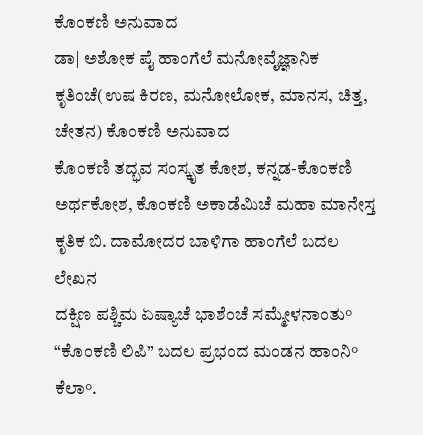ಕೊಂಕಣಿ ಅನುವಾದ
ಡಾ| ಅಶೋಕ ಪೈ ಹಾಂಗೆಲೆ ಮನೋವೈಜ್ಞಾನಿಕ ಕೃತಿಂಚೆ(ಉಷ ಕಿರಣ, ಮನೋಲೋಕ, ಮಾನಸ, ಚಿತ್ತ, ಚೇತನ) ಕೊಂಕಣಿ ಅನುವಾದ
ಕೊಂಕಣಿ ತದ್ಭವ ಸಂಸ್ಕೃತ ಕೋಶ, ಕನ್ನಡ-ಕೊಂಕಣಿ ಅರ್ಥಕೋಶ, ಕೊಂಕಣಿ ಅಕಾಡೆಮಿಚೆ ಮಹಾ ಮಾನೇಸ್ತ ಕೃತಿಕ ಬಿ. ದಾಮೋದರ ಬಾಳಿಗಾ ಹಾಂಗೆಲೆ ಬದಲ ಲೇಖನ
ದಕ್ಷಿಣ ಪಶ್ಚಿಮ ಏಷ್ಯಾಚೆ ಭಾಶೆಂಚೆ ಸಮ್ಮೇಳನಾಂತು° “ಕೊಂಕಣಿ ಲಿಪಿ” ಬದಲ ಪ್ರಭಂದ ಮಂಡನ ಹಾಂನಿ° ಕೆಲಾ°.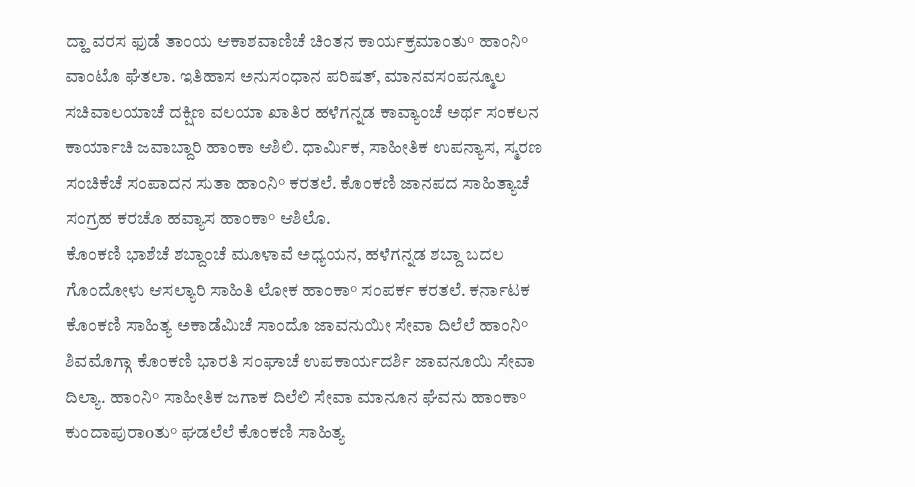ದ್ಹಾ ವರಸ ಫುಡೆ ತಾಂಯ ಆಕಾಶವಾಣಿಚೆ ಚಿಂತನ ಕಾರ್ಯಕ್ರಮಾಂತು° ಹಾಂನಿ° ವಾಂಟೊ ಘೆತಲಾ. ಇತಿಹಾಸ ಅನುಸಂಧಾನ ಪರಿಷತ್, ಮಾನವಸಂಪನ್ಮೂಲ ಸಚಿವಾಲಯಾಚೆ ದಕ್ಷಿಣ ವಲಯಾ ಖಾತಿರ ಹಳೆಗನ್ನಡ ಕಾವ್ಯಾಂಚೆ ಅರ್ಥ ಸಂಕಲನ ಕಾರ್ಯಾಚಿ ಜವಾಬ್ದಾರಿ ಹಾಂಕಾ ಆಶಿಲಿ. ಧಾರ್ಮಿಕ, ಸಾಹೀತಿಕ ಉಪನ್ಯಾಸ, ಸ್ಮರಣ ಸಂಚಿಕೆಚೆ ಸಂಪಾದನ ಸುತಾ ಹಾಂನಿ° ಕರತಲೆ. ಕೊಂಕಣಿ ಜಾನಪದ ಸಾಹಿತ್ಯಾಚೆ ಸಂಗ್ರಹ ಕರಚೊ ಹವ್ಯಾಸ ಹಾಂಕಾ° ಆಶಿಲೊ.
ಕೊಂಕಣಿ ಭಾಶೆಚೆ ಶಬ್ದಾಂಚೆ ಮೂಳಾವೆ ಅಧ್ಯಯನ, ಹಳೆಗನ್ನಡ ಶಬ್ದಾ ಬದಲ ಗೊಂದೋಳು ಆಸಲ್ಯಾರಿ ಸಾಹಿತಿ ಲೋಕ ಹಾಂಕಾ° ಸಂಪರ್ಕ ಕರತಲೆ. ಕರ್ನಾಟಕ ಕೊಂಕಣಿ ಸಾಹಿತ್ಯ ಅಕಾಡೆಮಿಚೆ ಸಾಂದೊ ಜಾವನುಯೀ ಸೇವಾ ದಿಲೆಲೆ ಹಾಂನಿ° ಶಿವಮೊಗ್ಗಾ ಕೊಂಕಣಿ ಭಾರತಿ ಸಂಘಾಚೆ ಉಪಕಾರ್ಯದರ್ಶಿ ಜಾವನೂಯಿ ಸೇವಾ ದಿಲ್ಯಾ. ಹಾಂನಿ° ಸಾಹೀತಿಕ ಜಗಾಕ ದಿಲೆಲಿ ಸೇವಾ ಮಾನೂನ ಘೆವನು ಹಾಂಕಾ° ಕುಂದಾಪುರಾoತು° ಘಡಲೆಲೆ ಕೊಂಕಣಿ ಸಾಹಿತ್ಯ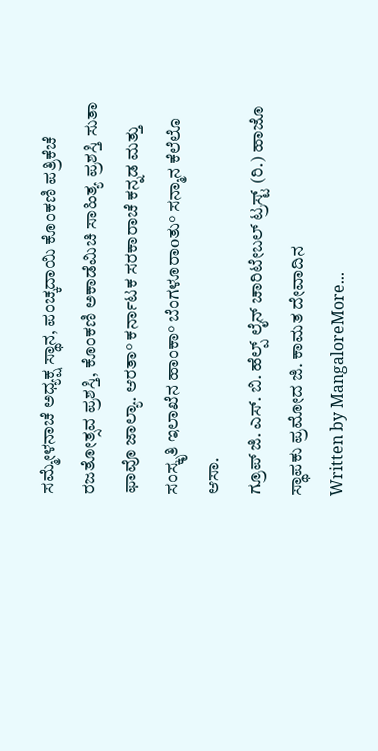ಸಮ್ಮೇಳನಾಚೆ ಅಧ್ಯಕ್ಷ ಸ್ಥಾನ, ಪಂಚ್ಕದಾಯಿ ಕೊಂಕಣಿ ಪತ್ರಿಕೆಚೆ ರಜತೋತ್ಸವ ಪ್ರಶಸ್ತಿ, ಕೊಂಕಣಿ ಅಕಾಡೆಮಿಚಿ ಸಾಹಿತ್ಯ ಪ್ರಶಸ್ತಿ ಸುತಾ ಫಾವೊ ಜಾಲ್ಯಾ. ಆರತಾ° ಕರ್ನಾಟಕ ಸರಕಾರಾಚೆ ಕನ್ನಡ ಮತ್ತು ಸಂಸ್ಕೃತಿ ಇಲಾಖೆನ ಹಾಂಕಾ° ಬೆಂಗಳೂರಾoತು° ಸನ್ಮಾನ ಕೆಲೆಲೊ ಆಸಾ.
ಗ್ರೂಪ್ ಜಿ. ಎಸ್. ಬಿ. ಹೆಲ್ಪ್ ಲೈನ್ ಚಾರಿಟೇಬಲ್ ಟ್ರಸ್ಟ್ (ರಿ.) ಹಾಜೊ ಸ್ಥಾಪಕು ಪ್ರಮೋದ ಜಿ. ಕಾಮತ ದೇವಾದಿನ
Written by MangaloreMore...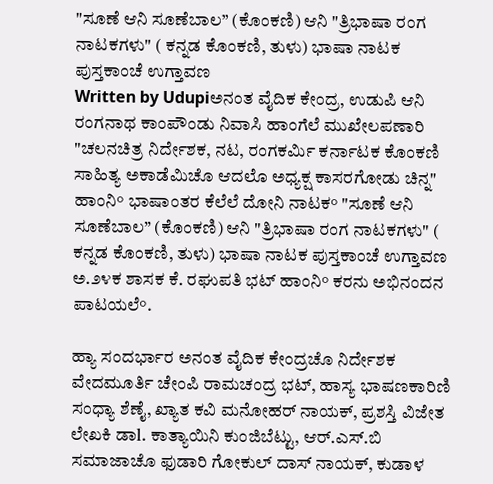"ಸೂಣೆ ಆನಿ ಸೂಣೆಬಾಲ” (ಕೊಂಕಣಿ) ಆನಿ "ತ್ರಿಭಾಷಾ ರಂಗ ನಾಟಕಗಳು" ( ಕನ್ನಡ ಕೊಂಕಣಿ, ತುಳು) ಭಾಷಾ ನಾಟಕ ಪುಸ್ತಕಾಂಚೆ ಉಗ್ತಾವಣ
Written by Udupiಅನಂತ ವೈದಿಕ ಕೇಂದ್ರ, ಉಡುಪಿ ಆನಿ ರಂಗನಾಥ ಕಾಂಪೌಂಡು ನಿವಾಸಿ ಹಾಂಗೆಲೆ ಮುಖೇಲಪಣಾರಿ "ಚಲನಚಿತ್ರ ನಿರ್ದೇಶಕ, ನಟ, ರಂಗಕರ್ಮಿ ಕರ್ನಾಟಕ ಕೊಂಕಣಿ ಸಾಹಿತ್ಯ ಅಕಾಡೆಮಿಚೊ ಆದಲೊ ಅಧ್ಯಕ್ಷ ಕಾಸರಗೋಡು ಚಿನ್ನ" ಹಾಂನಿ° ಭಾಷಾಂತರ ಕೆಲೆಲೆ ದೋನಿ ನಾಟಕ° "ಸೂಣೆ ಆನಿ ಸೂಣೆಬಾಲ” (ಕೊಂಕಣಿ) ಆನಿ "ತ್ರಿಭಾಷಾ ರಂಗ ನಾಟಕಗಳು" ( ಕನ್ನಡ ಕೊಂಕಣಿ, ತುಳು) ಭಾಷಾ ನಾಟಕ ಪುಸ್ತಕಾಂಚೆ ಉಗ್ತಾವಣ ಅ.೨೪ಕ ಶಾಸಕ ಕೆ. ರಘುಪತಿ ಭಟ್ ಹಾಂನಿ° ಕರನು ಅಭಿನಂದನ ಪಾಟಯಲೆ°.

ಹ್ಯಾ ಸಂದರ್ಭಾರ ಅನಂತ ವೈದಿಕ ಕೇಂದ್ರಚೊ ನಿರ್ದೇಶಕ ವೇದಮೂರ್ತಿ ಚೇಂಪಿ ರಾಮಚಂದ್ರ ಭಟ್, ಹಾಸ್ಯ ಭಾಷಣಕಾರಿಣಿ ಸಂಧ್ಯಾ ಶೆಣೈ, ಖ್ಯಾತ ಕವಿ ಮನೋಹರ್ ನಾಯಕ್, ಪ್ರಶಸ್ತಿ ವಿಜೇತ ಲೇಖಕಿ ಡಾl. ಕಾತ್ಯಾಯಿನಿ ಕುಂಜಿಬೆಟ್ಟು, ಆರ್.ಎಸ್.ಬಿ ಸಮಾಜಾಚೊ ಫುಡಾರಿ ಗೋಕುಲ್ ದಾಸ್ ನಾಯಕ್, ಕುಡಾಳ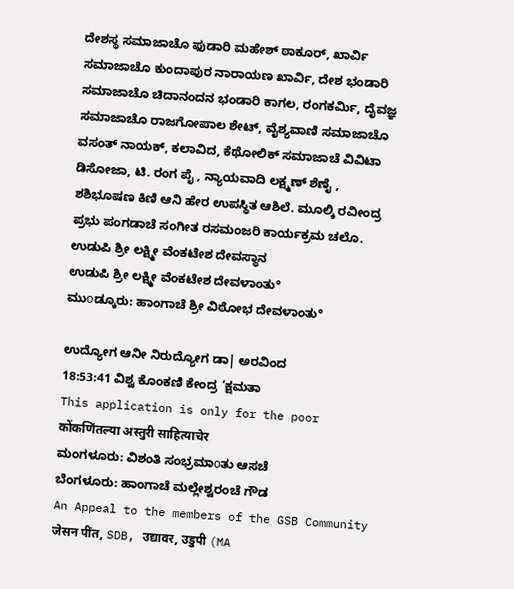ದೇಶಸ್ಥ ಸಮಾಜಾಚೊ ಫುಡಾರಿ ಮಹೇಶ್ ಠಾಕೂರ್, ಖಾರ್ವಿ ಸಮಾಜಾಚೊ ಕುಂದಾಪುರ ನಾರಾಯಣ ಖಾರ್ವಿ, ದೇಶ ಭಂಡಾರಿ ಸಮಾಜಾಚೊ ಚಿದಾನಂದನ ಭಂಡಾರಿ ಕಾಗಲ, ರಂಗಕರ್ಮಿ, ದೈವಜ್ಞ ಸಮಾಜಾಚೊ ರಾಜಗೋಪಾಲ ಶೇಟ್, ವೈಶ್ಯವಾಣಿ ಸಮಾಜಾಚೊ ವಸಂತ್ ನಾಯಕ್, ಕಲಾವಿದ, ಕೆಥೋಲಿಕ್ ಸಮಾಜಾಚೆ ವಿವಿಟಾ ಡಿಸೋಜಾ, ಟಿ. ರಂಗ ಪೈ , ನ್ಯಾಯವಾದಿ ಲಕ್ಷ್ಮಣ್ ಶೆಣೈ , ಶಶಿಭೂಷಣ ಕಿಣಿ ಆನಿ ಹೇರ ಉಪಸ್ಥಿತ ಆಶಿಲೆ. ಮೂಲ್ಕಿ ರವೀಂದ್ರ ಪ್ರಭು ಪಂಗಡಾಚೆ ಸಂಗೀತ ರಸಮಂಜರಿ ಕಾರ್ಯಕ್ರಮ ಚಲೊ.
ಉಡುಪಿ ಶ್ರೀ ಲಕ್ಷ್ಮೀ ವೆಂಕಟೇಶ ದೇವಸ್ಥಾನ
ಉಡುಪಿ ಶ್ರೀ ಲಕ್ಷ್ಮೀ ವೆಂಕಟೇಶ ದೇವಳಾಂತು°
ಮುοಡ್ಕೂರು: ಹಾಂಗಾಚೆ ಶ್ರೀ ವಿಠೋಭ ದೇವಳಾಂತು°

ಉದ್ಯೋಗ ಆನೀ ನಿರುದ್ಯೋಗ ಡಾ| ಅರವಿಂದ
18:53:41 ವಿಶ್ವ ಕೊಂಕಣಿ ಕೇಂದ್ರ ‘ಕ್ಷಮತಾ
This application is only for the poor
कोंकणिंतल्या अस्तुरी साहित्याचेर
ಮಂಗಳೂರು: ವಿಶಂತಿ ಸಂಭ್ರಮಾοತು ಆಸಚೆ
ಬೆಂಗಳೂರು: ಹಾಂಗಾಚೆ ಮಲ್ಲೇಶ್ವರಂಚೆ ಗೌಡ
An Appeal to the members of the GSB Community
जेसन पींत, SDB, उद्यावर, उडुपी (MA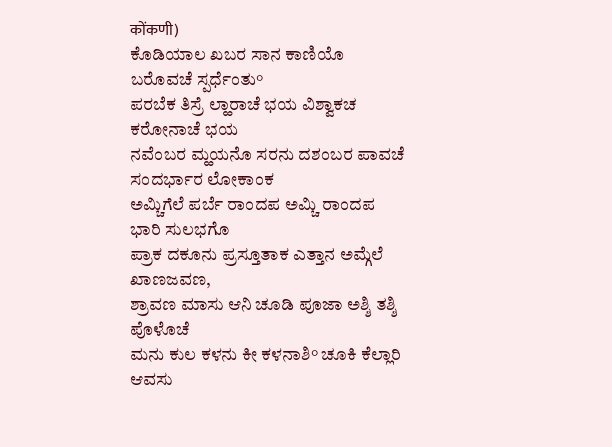कोंकणी)
ಕೊಡಿಯಾಲ ಖಬರ ಸಾನ ಕಾಣಿಯೊ ಬರೊವಚೆ ಸ್ಪರ್ಧೆಂತು°
ಪರಬೆಕ ತಿಸ್ರೆ ಲ್ಹಾರಾಚೆ ಭಯ ವಿಶ್ವಾಕಚ ಕರೋನಾಚೆ ಭಯ
ನವೆಂಬರ ಮ್ಹಯನೊ ಸರನು ದಶಂಬರ ಪಾವಚೆ ಸಂದರ್ಭಾರ ಲೋಕಾಂಕ
ಅಮ್ಚಿಗೆಲೆ ಪರ್ಬೆ ರಾಂದಪ ಅಮ್ಚಿ ರಾಂದಪ ಭಾರಿ ಸುಲಭಗೊ
ಪ್ರಾಕ ದಕೂನು ಪ್ರಸ್ತೂತಾಕ ಎತ್ತಾನ ಅಮ್ಗೆಲೆ ಖಾಣಜವಣ,
ಶ್ರಾವಣ ಮಾಸು ಆನಿ ಚೂಡಿ ಪೂಜಾ ಅಶ್ಶಿ ತಶ್ಶಿ ಪೊಳೊಚೆ
ಮನು ಕುಲ ಕಳನು ಕೀ ಕಳನಾಶಿ° ಚೂಕಿ ಕೆಲ್ಲಾರಿ ಆವಸು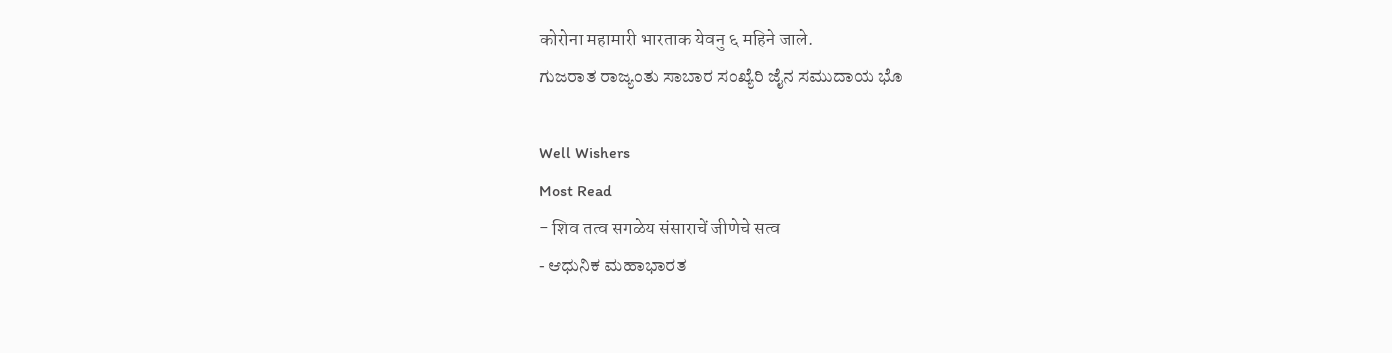कोरोना महामारी भारताक येवनु ६ महिने जाले.
ಗುಜರಾತ ರಾಜ್ಯಂತು ಸಾಬಾರ ಸಂಖ್ಯೆರಿ ಜೈನ ಸಮುದಾಯ ಭೊ

Well Wishers
Most Read
- शिव तत्व सगळेय संसाराचें जीणेचे सत्व
- ಆಧುನಿಕ ಮಹಾಭಾರತ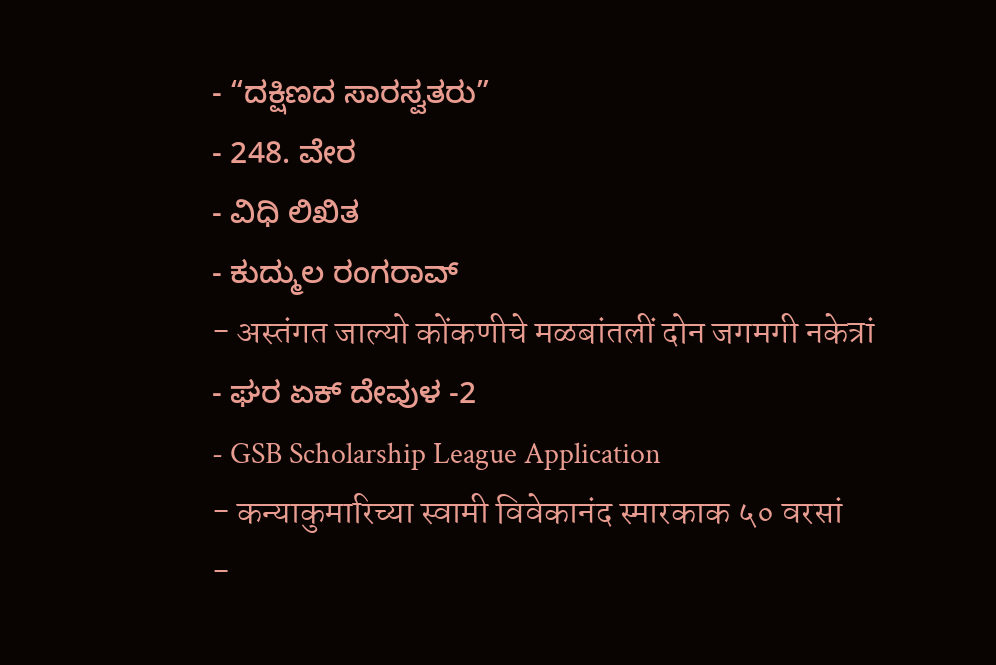- “ದಕ್ಷಿಣದ ಸಾರಸ್ವತರು”
- 248. ವೇರ
- ವಿಧಿ ಲಿಖಿತ
- ಕುದ್ಮುಲ ರಂಗರಾವ್
- अस्तंगत जाल्यो कोंकणीचे मळबांतलीं दोन जगमगी नकेत्रां
- ಘರ ಏಕ್ ದೇವುಳ -2
- GSB Scholarship League Application
- कन्याकुमारिच्या स्वामी विवेकानंद स्मारकाक ५० वरसां
-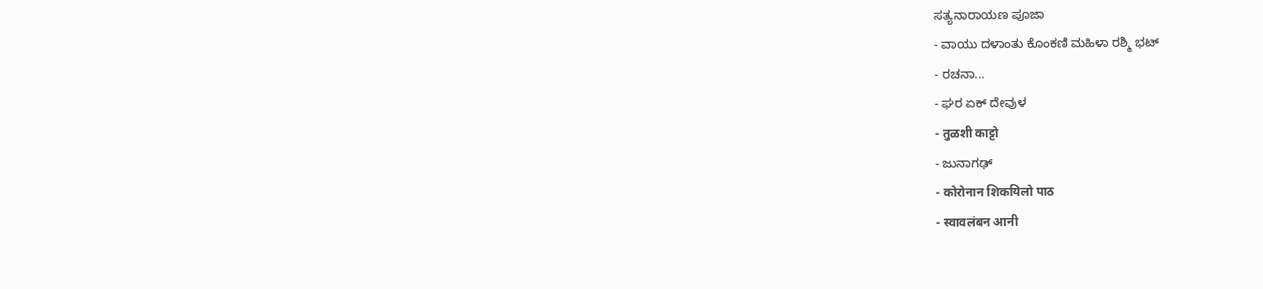ಸತ್ಯನಾರಾಯಣ ಪೂಜಾ
- ವಾಯು ದಳಾಂತು ಕೊಂಕಣಿ ಮಹಿಳಾ ರಶ್ಮಿ ಭಟ್
- ರಚನಾ...
- ಘರ ಏಕ್ ದೇವುಳ
- तुळशी काट्टो
- ಜುನಾಗಢ್
- कोरोनान शिकयिलो पाठ
- स्वावलंबन आनी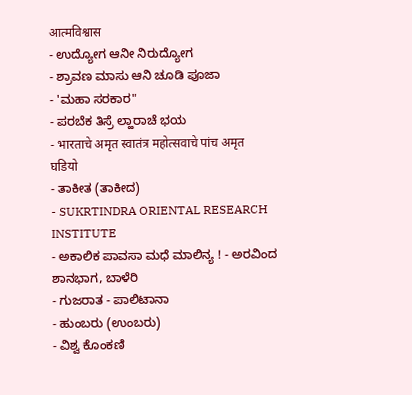आत्मविश्वास
- ಉದ್ಯೋಗ ಆನೀ ನಿರುದ್ಯೋಗ
- ಶ್ರಾವಣ ಮಾಸು ಆನಿ ಚೂಡಿ ಪೂಜಾ
- 'ಮಹಾ ಸರಕಾರ"
- ಪರಬೆಕ ತಿಸ್ರೆ ಲ್ಹಾರಾಚೆ ಭಯ
- भारताचे अमृत स्वातंत्र महोत्सवाचे पांच अमृत घडियो
- ತಾಕೀತ (ತಾಕೀದ)
- SUKRTINDRA ORIENTAL RESEARCH INSTITUTE
- ಅಕಾಲಿಕ ಪಾವಸಾ ಮಧೆ ಮಾಲಿನ್ಯ ! - ಅರವಿಂದ ಶಾನಭಾಗ, ಬಾಳೆರಿ
- ಗುಜರಾತ - ಪಾಲಿಟಾನಾ
- ಹುಂಬರು (ಉಂಬರು)
- ವಿಶ್ವ ಕೊಂಕಣಿ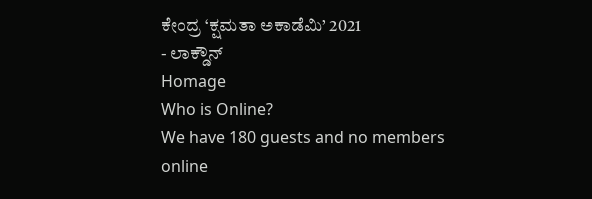ಕೇಂದ್ರ ‘ಕ್ಷಮತಾ ಅಕಾಡೆಮಿ’ 2021
- ಲಾಕ್ಡೌನ್
Homage
Who is Online?
We have 180 guests and no members online